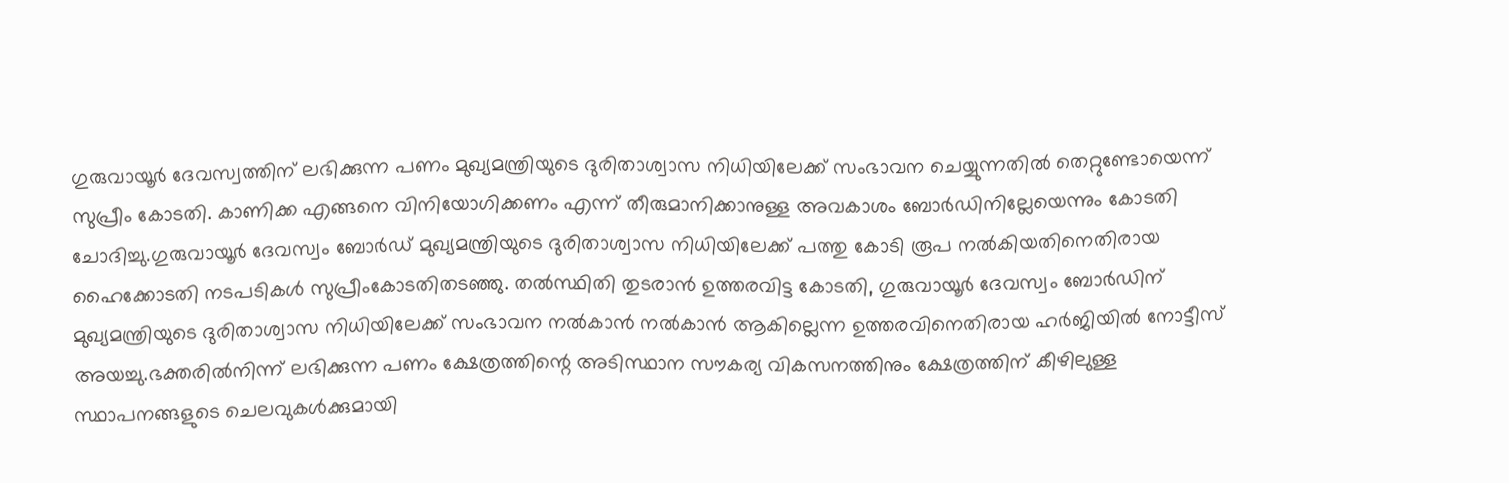ഗുരുവായൂര്‍ ദേവസ്വത്തിന് ലഭിക്കുന്ന പണം മുഖ്യമന്ത്രിയുടെ ദുരിതാശ്വാസ നിധിയിലേക്ക് സംഭാവന ചെയ്യുന്നതില്‍ തെറ്റുണ്ടോയെന്ന് സുപ്രീം കോടതി. കാണിക്ക എങ്ങനെ വിനിയോഗിക്കണം എന്ന് തീരുമാനിക്കാനുള്ള അവകാശം ബോർഡിനില്ലേയെന്നും കോടതി ചോദിച്ചു.ഗുരുവായൂർ ദേവസ്വം ബോ‍ർഡ് മുഖ്യമന്ത്രിയുടെ ദുരിതാശ്വാസ നിധിയിലേക്ക് പത്തു കോടി രൂപ നല്‍കിയതിനെതിരായ ഹൈക്കോടതി നടപടികൾ സുപ്രീംകോടതിതടഞ്ഞു. തൽസ്ഥിതി തുടരാൻ ഉത്തരവിട്ട കോടതി, ഗുരുവായൂര്‍ ദേവസ്വം ബോര്‍ഡിന് മുഖ്യമന്ത്രിയുടെ ദുരിതാശ്വാസ നിധിയിലേക്ക് സംഭാവന നല്‍കാന്‍ നല്‍കാന്‍ ആകില്ലെന്ന ഉത്തരവിനെതിരായ ഹര്‍ജിയില്‍ നോട്ടീസ് അയച്ചു.ഭക്തരില്‍നിന്ന് ലഭിക്കുന്ന പണം ക്ഷേത്രത്തിന്റെ അടിസ്ഥാന സൗകര്യ വികസനത്തിനും ക്ഷേത്രത്തിന് കീഴിലുള്ള സ്ഥാപനങ്ങളുടെ ചെലവുകള്‍ക്കുമായി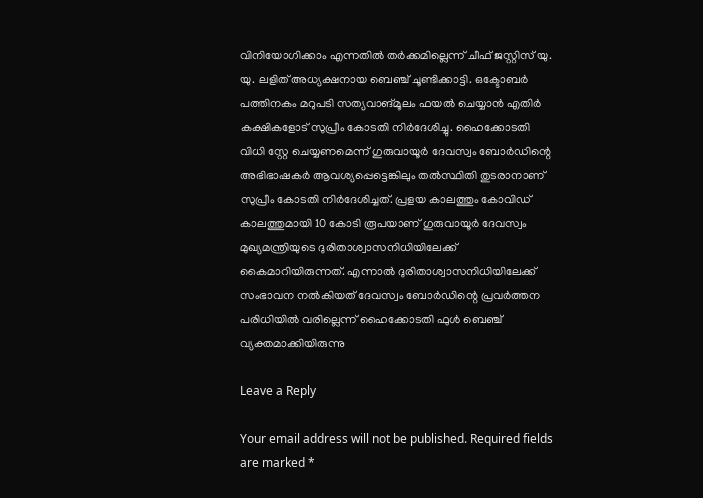വിനിയോഗിക്കാം എന്നതില്‍ തര്‍ക്കമില്ലെന്ന് ചീഫ് ജസ്റ്റിസ് യു. യു. ലളിത് അധ്യക്ഷനായ ബെഞ്ച് ചൂണ്ടിക്കാട്ടി. ഒക്ടോബര്‍ പത്തിനകം മറുപടി സത്യവാങ്മൂലം ഫയല്‍ ചെയ്യാന്‍ എതിര്‍ കക്ഷികളോട് സുപ്രീം കോടതി നിര്‍ദേശിച്ചു. ഹൈക്കോടതി വിധി സ്റ്റേ ചെയ്യണമെന്ന് ഗുരുവായൂര്‍ ദേവസ്വം ബോര്‍ഡിന്റെ അഭിഭാഷകര്‍ ആവശ്യപ്പെട്ടെങ്കിലും തല്‍സ്ഥിതി തുടരാനാണ് സുപ്രീം കോടതി നിര്‍ദേശിച്ചത്. പ്രളയ കാലത്തും കോവിഡ് കാലത്തുമായി 10 കോടി രൂപയാണ് ഗുരുവായൂര്‍ ദേവസ്വം മുഖ്യമന്ത്രിയുടെ ദുരിതാശ്വാസനിധിയിലേക്ക് കൈമാറിയിരുന്നത്. എന്നാല്‍ ദുരിതാശ്വാസനിധിയിലേക്ക് സംഭാവന നല്‍കിയത് ദേവസ്വം ബോര്‍ഡിന്റെ പ്രവര്‍ത്തന പരിധിയില്‍ വരില്ലെന്ന് ഹൈക്കോടതി ഫുള്‍ ബെഞ്ച് വ്യക്തമാക്കിയിരുന്നു

Leave a Reply

Your email address will not be published. Required fields are marked *